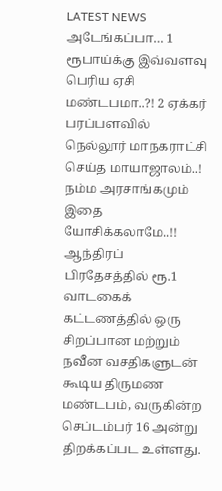LATEST NEWS
அடேங்கப்பா… 1 ரூபாய்க்கு இவ்வளவு பெரிய ஏசி மண்டபமா..?! 2 ஏக்கர் பரப்பளவில் நெல்லூர் மாநகராட்சி செய்த மாயாஜாலம்..! நம்ம அரசாங்கமும் இதை யோசிக்கலாமே..!!
ஆந்திரப் பிரதேசத்தில் ரூ.1 வாடகைக் கட்டணத்தில் ஒரு சிறப்பான மற்றும் நவீன வசதிகளுடன் கூடிய திருமண மண்டபம், வருகின்ற செப்டம்பர் 16 அன்று திறக்கப்பட உள்ளது.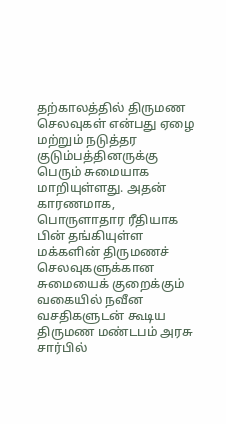தற்காலத்தில் திருமண செலவுகள் என்பது ஏழை மற்றும் நடுத்தர குடும்பத்தினருக்கு பெரும் சுமையாக மாறியுள்ளது. அதன் காரணமாக, பொருளாதார ரீதியாக பின் தங்கியுள்ள மக்களின் திருமணச் செலவுகளுக்கான சுமையைக் குறைக்கும் வகையில் நவீன வசதிகளுடன் கூடிய திருமண மண்டபம் அரசு சார்பில்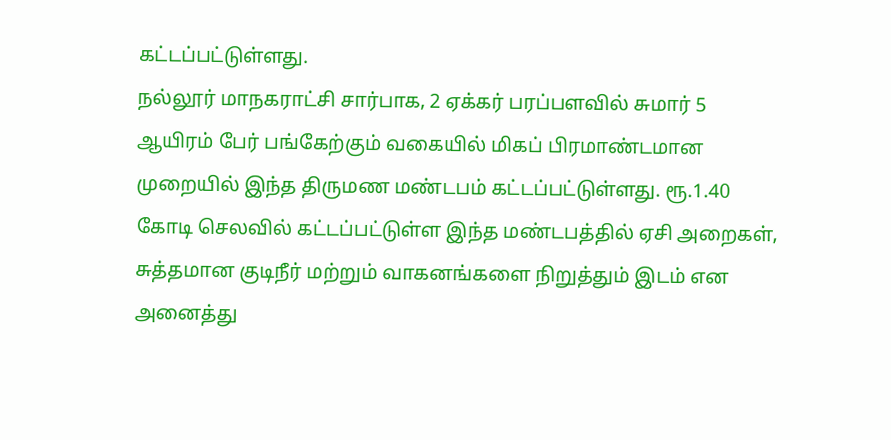கட்டப்பட்டுள்ளது.
நல்லூர் மாநகராட்சி சார்பாக, 2 ஏக்கர் பரப்பளவில் சுமார் 5 ஆயிரம் பேர் பங்கேற்கும் வகையில் மிகப் பிரமாண்டமான முறையில் இந்த திருமண மண்டபம் கட்டப்பட்டுள்ளது. ரூ.1.40 கோடி செலவில் கட்டப்பட்டுள்ள இந்த மண்டபத்தில் ஏசி அறைகள், சுத்தமான குடிநீர் மற்றும் வாகனங்களை நிறுத்தும் இடம் என அனைத்து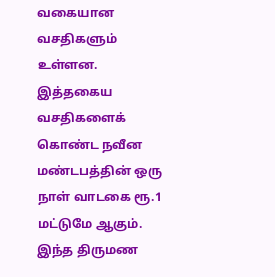வகையான வசதிகளும் உள்ளன. இத்தகைய வசதிகளைக் கொண்ட நவீன மண்டபத்தின் ஒரு நாள் வாடகை ரூ.1 மட்டுமே ஆகும். இந்த திருமண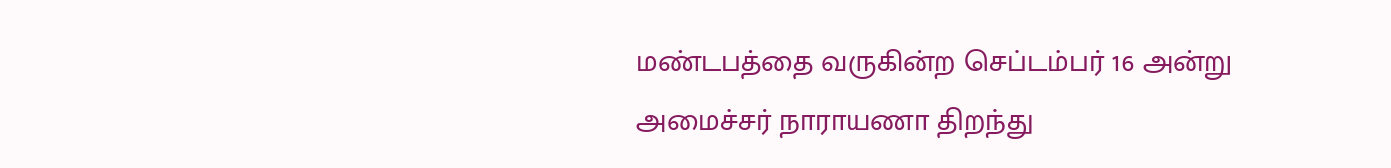மண்டபத்தை வருகின்ற செப்டம்பர் 16 அன்று அமைச்சர் நாராயணா திறந்து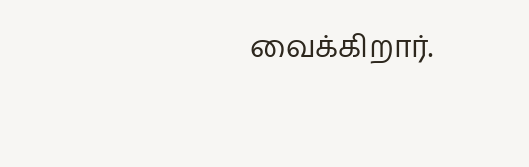வைக்கிறார்.